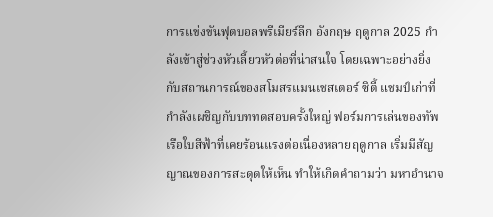การแข่งขันฟุตบอลพรีเมียร์ลีก อังกฤษ ฤดูกาล 2025 กำลังเข้าสู่ช่วงหัวเลี้ยวหัวต่อที่น่าสนใจ โดยเฉพาะอย่างยิ่งกับสถานการณ์ของสโมสรแมนเชสเตอร์ ซิตี้ แชมป์เก่าที่กำลังเผชิญกับบททดสอบครั้งใหญ่ ฟอร์มการเล่นของทัพเรือใบสีฟ้าที่เคยร้อนแรงต่อเนื่องหลายฤดูกาล เริ่มมีสัญญาณของการสะดุดให้เห็น ทำให้เกิดคำถามว่า มหาอำนาจ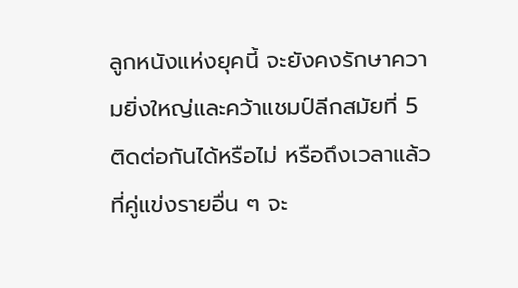ลูกหนังแห่งยุคนี้ จะยังคงรักษาความยิ่งใหญ่และคว้าแชมป์ลีกสมัยที่ 5 ติดต่อกันได้หรือไม่ หรือถึงเวลาแล้วที่คู่แข่งรายอื่น ๆ จะ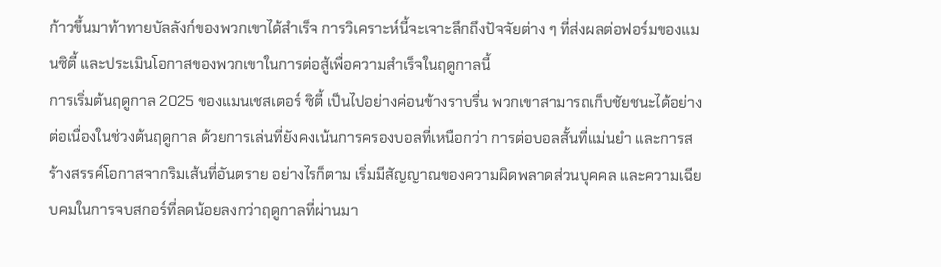ก้าวขึ้นมาท้าทายบัลลังก์ของพวกเขาได้สำเร็จ การวิเคราะห์นี้จะเจาะลึกถึงปัจจัยต่าง ๆ ที่ส่งผลต่อฟอร์มของแมนซิตี้ และประเมินโอกาสของพวกเขาในการต่อสู้เพื่อความสำเร็จในฤดูกาลนี้
การเริ่มต้นฤดูกาล 2025 ของแมนเชสเตอร์ ซิตี้ เป็นไปอย่างค่อนข้างราบรื่น พวกเขาสามารถเก็บชัยชนะได้อย่างต่อเนื่องในช่วงต้นฤดูกาล ด้วยการเล่นที่ยังคงเน้นการครองบอลที่เหนือกว่า การต่อบอลสั้นที่แม่นยำ และการสร้างสรรค์โอกาสจากริมเส้นที่อันตราย อย่างไรก็ตาม เริ่มมีสัญญาณของความผิดพลาดส่วนบุคคล และความเฉียบคมในการจบสกอร์ที่ลดน้อยลงกว่าฤดูกาลที่ผ่านมา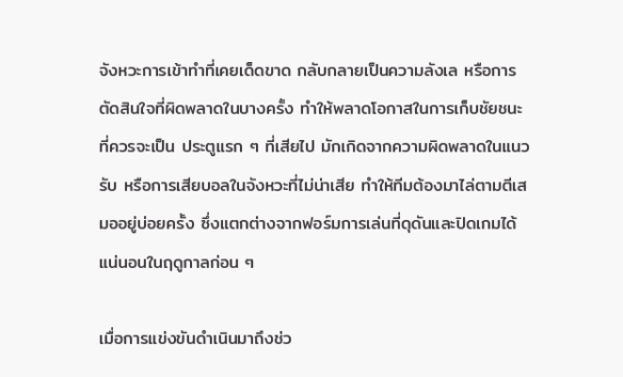จังหวะการเข้าทำที่เคยเด็ดขาด กลับกลายเป็นความลังเล หรือการตัดสินใจที่ผิดพลาดในบางครั้ง ทำให้พลาดโอกาสในการเก็บชัยชนะที่ควรจะเป็น ประตูแรก ๆ ที่เสียไป มักเกิดจากความผิดพลาดในแนวรับ หรือการเสียบอลในจังหวะที่ไม่น่าเสีย ทำให้ทีมต้องมาไล่ตามตีเสมออยู่บ่อยครั้ง ซึ่งแตกต่างจากฟอร์มการเล่นที่ดุดันและปิดเกมได้แน่นอนในฤดูกาลก่อน ๆ

เมื่อการแข่งขันดำเนินมาถึงช่ว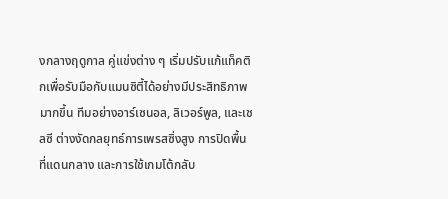งกลางฤดูกาล คู่แข่งต่าง ๆ เริ่มปรับแก้แท็คติกเพื่อรับมือกับแมนซิตี้ได้อย่างมีประสิทธิภาพมากขึ้น ทีมอย่างอาร์เซนอล, ลิเวอร์พูล, และเชลซี ต่างงัดกลยุทธ์การเพรสซิ่งสูง การปิดพื้นที่แดนกลาง และการใช้เกมโต้กลับ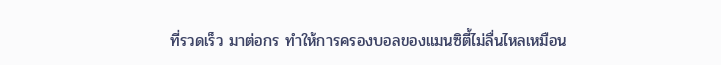ที่รวดเร็ว มาต่อกร ทำให้การครองบอลของแมนซิตี้ไม่ลื่นไหลเหมือน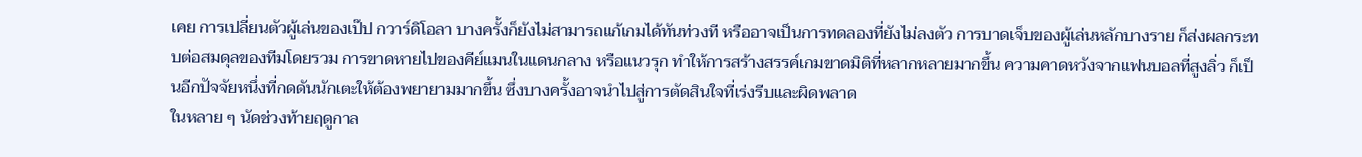เคย การเปลี่ยนตัวผู้เล่นของเป๊ป กวาร์ดิโอลา บางครั้งก็ยังไม่สามารถแก้เกมได้ทันท่วงที หรืออาจเป็นการทดลองที่ยังไม่ลงตัว การบาดเจ็บของผู้เล่นหลักบางราย ก็ส่งผลกระทบต่อสมดุลของทีมโดยรวม การขาดหายไปของคีย์แมนในแดนกลาง หรือแนวรุก ทำให้การสร้างสรรค์เกมขาดมิติที่หลากหลายมากขึ้น ความคาดหวังจากแฟนบอลที่สูงลิ่ว ก็เป็นอีกปัจจัยหนึ่งที่กดดันนักเตะให้ต้องพยายามมากขึ้น ซึ่งบางครั้งอาจนำไปสู่การตัดสินใจที่เร่งรีบและผิดพลาด
ในหลาย ๆ นัดช่วงท้ายฤดูกาล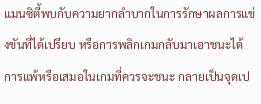แมนซิตี้พบกับความยากลำบากในการรักษาผลการแข่งขันที่ได้เปรียบ หรือการพลิกเกมกลับมาเอาชนะได้ การแพ้หรือเสมอในเกมที่ควรจะชนะ กลายเป็นจุดเป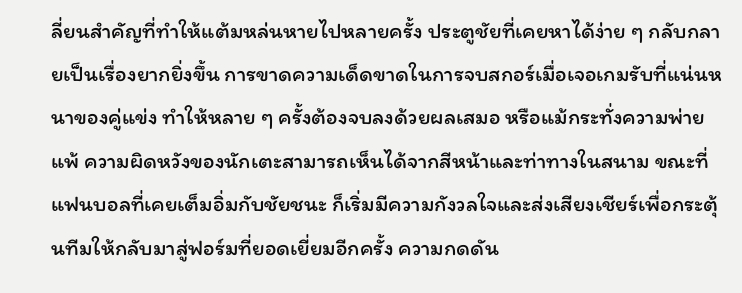ลี่ยนสำคัญที่ทำให้แต้มหล่นหายไปหลายครั้ง ประตูชัยที่เคยหาได้ง่าย ๆ กลับกลายเป็นเรื่องยากยิ่งขึ้น การขาดความเด็ดขาดในการจบสกอร์เมื่อเจอเกมรับที่แน่นหนาของคู่แข่ง ทำให้หลาย ๆ ครั้งต้องจบลงด้วยผลเสมอ หรือแม้กระทั่งความพ่ายแพ้ ความผิดหวังของนักเตะสามารถเห็นได้จากสีหน้าและท่าทางในสนาม ขณะที่แฟนบอลที่เคยเต็มอิ่มกับชัยชนะ ก็เริ่มมีความกังวลใจและส่งเสียงเชียร์เพื่อกระตุ้นทีมให้กลับมาสู่ฟอร์มที่ยอดเยี่ยมอีกครั้ง ความกดดัน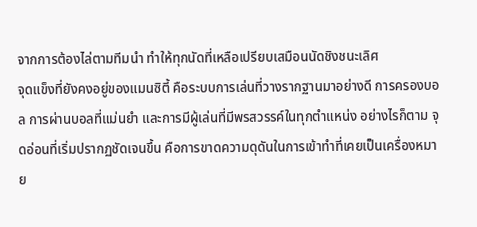จากการต้องไล่ตามทีมนำ ทำให้ทุกนัดที่เหลือเปรียบเสมือนนัดชิงชนะเลิศ
จุดแข็งที่ยังคงอยู่ของแมนซิตี้ คือระบบการเล่นที่วางรากฐานมาอย่างดี การครองบอล การผ่านบอลที่แม่นยำ และการมีผู้เล่นที่มีพรสวรรค์ในทุกตำแหน่ง อย่างไรก็ตาม จุดอ่อนที่เริ่มปรากฏชัดเจนขึ้น คือการขาดความดุดันในการเข้าทำที่เคยเป็นเครื่องหมาย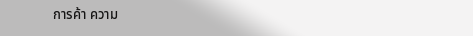การค้า ความ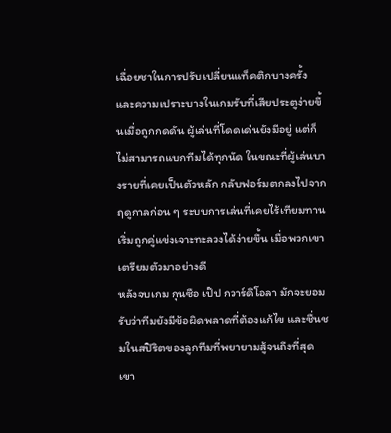เฉื่อยชาในการปรับเปลี่ยนแท็คติกบางครั้ง และความเปราะบางในเกมรับที่เสียประตูง่ายขึ้นเมื่อถูกกดดัน ผู้เล่นที่โดดเด่นยังมีอยู่ แต่ก็ไม่สามารถแบกทีมได้ทุกนัด ในขณะที่ผู้เล่นบางรายที่เคยเป็นตัวหลัก กลับฟอร์มตกลงไปจากฤดูกาลก่อน ๆ ระบบการเล่นที่เคยไร้เทียมทาน เริ่มถูกคู่แข่งเจาะทะลวงได้ง่ายขึ้น เมื่อพวกเขาเตรียมตัวมาอย่างดี
หลังจบเกม กุนซือ เป๊ป กวาร์ดิโอลา มักจะยอมรับว่าทีมยังมีข้อผิดพลาดที่ต้องแก้ไข และชื่นชมในสปิริตของลูกทีมที่พยายามสู้จนถึงที่สุด เขา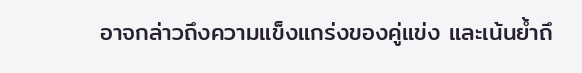อาจกล่าวถึงความแข็งแกร่งของคู่แข่ง และเน้นย้ำถึ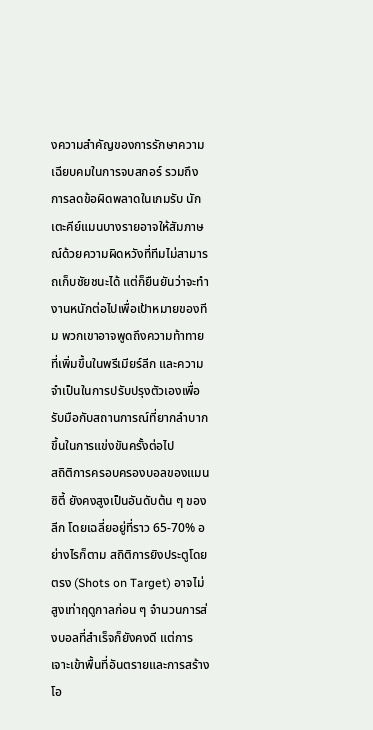งความสำคัญของการรักษาความเฉียบคมในการจบสกอร์ รวมถึงการลดข้อผิดพลาดในเกมรับ นักเตะคีย์แมนบางรายอาจให้สัมภาษณ์ด้วยความผิดหวังที่ทีมไม่สามารถเก็บชัยชนะได้ แต่ก็ยืนยันว่าจะทำงานหนักต่อไปเพื่อเป้าหมายของทีม พวกเขาอาจพูดถึงความท้าทายที่เพิ่มขึ้นในพรีเมียร์ลีก และความจำเป็นในการปรับปรุงตัวเองเพื่อรับมือกับสถานการณ์ที่ยากลำบากขึ้นในการแข่งขันครั้งต่อไป
สถิติการครอบครองบอลของแมนซิตี้ ยังคงสูงเป็นอันดับต้น ๆ ของลีก โดยเฉลี่ยอยู่ที่ราว 65-70% อย่างไรก็ตาม สถิติการยิงประตูโดยตรง (Shots on Target) อาจไม่สูงเท่าฤดูกาลก่อน ๆ จำนวนการส่งบอลที่สำเร็จก็ยังคงดี แต่การเจาะเข้าพื้นที่อันตรายและการสร้างโอ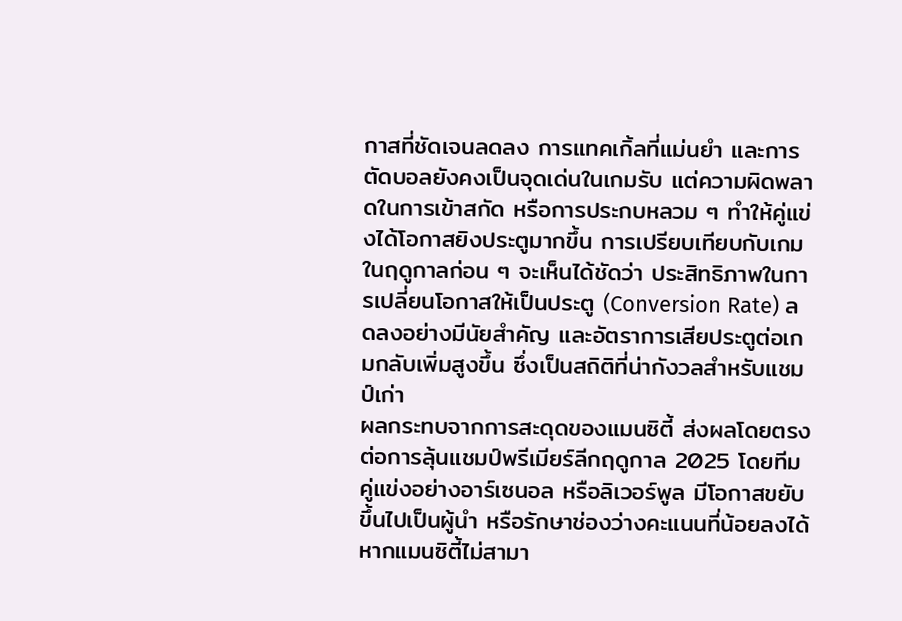กาสที่ชัดเจนลดลง การแทคเกิ้ลที่แม่นยำ และการตัดบอลยังคงเป็นจุดเด่นในเกมรับ แต่ความผิดพลาดในการเข้าสกัด หรือการประกบหลวม ๆ ทำให้คู่แข่งได้โอกาสยิงประตูมากขึ้น การเปรียบเทียบกับเกมในฤดูกาลก่อน ๆ จะเห็นได้ชัดว่า ประสิทธิภาพในการเปลี่ยนโอกาสให้เป็นประตู (Conversion Rate) ลดลงอย่างมีนัยสำคัญ และอัตราการเสียประตูต่อเกมกลับเพิ่มสูงขึ้น ซึ่งเป็นสถิติที่น่ากังวลสำหรับแชมป์เก่า
ผลกระทบจากการสะดุดของแมนซิตี้ ส่งผลโดยตรงต่อการลุ้นแชมป์พรีเมียร์ลีกฤดูกาล 2025 โดยทีมคู่แข่งอย่างอาร์เซนอล หรือลิเวอร์พูล มีโอกาสขยับขึ้นไปเป็นผู้นำ หรือรักษาช่องว่างคะแนนที่น้อยลงได้ หากแมนซิตี้ไม่สามา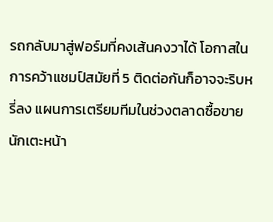รถกลับมาสู่ฟอร์มที่คงเส้นคงวาได้ โอกาสในการคว้าแชมป์สมัยที่ 5 ติดต่อกันก็อาจจะริบหรี่ลง แผนการเตรียมทีมในช่วงตลาดซื้อขายนักเตะหน้า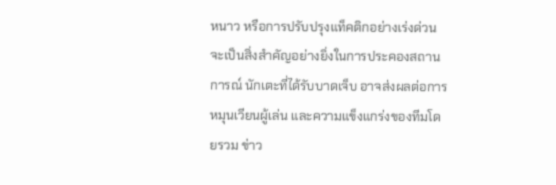หนาว หรือการปรับปรุงแท็คติกอย่างเร่งด่วน จะเป็นสิ่งสำคัญอย่างยิ่งในการประคองสถานการณ์ นักเตะที่ได้รับบาดเจ็บ อาจส่งผลต่อการหมุนเวียนผู้เล่น และความแข็งแกร่งของทีมโดยรวม ข่าว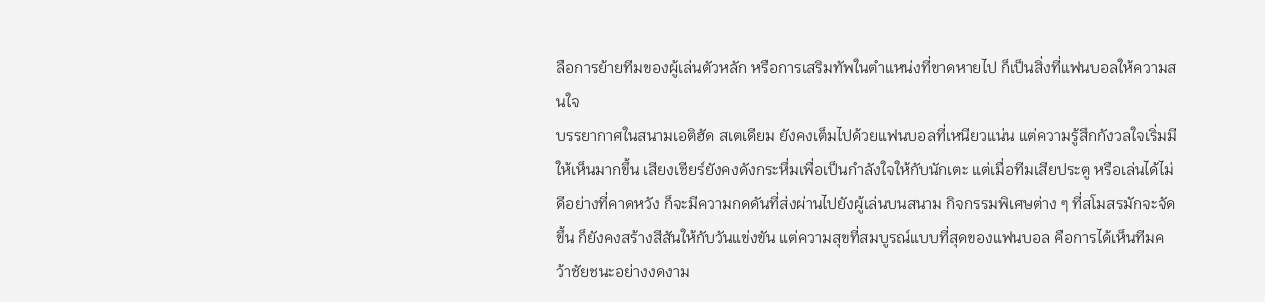ลือการย้ายทีมของผู้เล่นตัวหลัก หรือการเสริมทัพในตำแหน่งที่ขาดหายไป ก็เป็นสิ่งที่แฟนบอลให้ความสนใจ
บรรยากาศในสนามเอติฮัด สเตเดียม ยังคงเต็มไปด้วยแฟนบอลที่เหนียวแน่น แต่ความรู้สึกกังวลใจเริ่มมีให้เห็นมากขึ้น เสียงเชียร์ยังคงดังกระหึ่มเพื่อเป็นกำลังใจให้กับนักเตะ แต่เมื่อทีมเสียประตู หรือเล่นได้ไม่ดีอย่างที่คาดหวัง ก็จะมีความกดดันที่ส่งผ่านไปยังผู้เล่นบนสนาม กิจกรรมพิเศษต่าง ๆ ที่สโมสรมักจะจัดขึ้น ก็ยังคงสร้างสีสันให้กับวันแข่งขัน แต่ความสุขที่สมบูรณ์แบบที่สุดของแฟนบอล คือการได้เห็นทีมคว้าชัยชนะอย่างงดงาม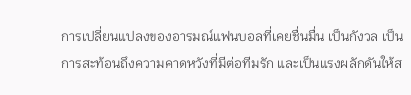การเปลี่ยนแปลงของอารมณ์แฟนบอลที่เคยชื่นมื่น เป็นกังวล เป็นการสะท้อนถึงความคาดหวังที่มีต่อทีมรัก และเป็นแรงผลักดันให้ส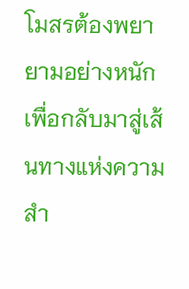โมสรต้องพยายามอย่างหนักเพื่อกลับมาสู่เส้นทางแห่งความสำ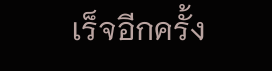เร็จอีกครั้ง